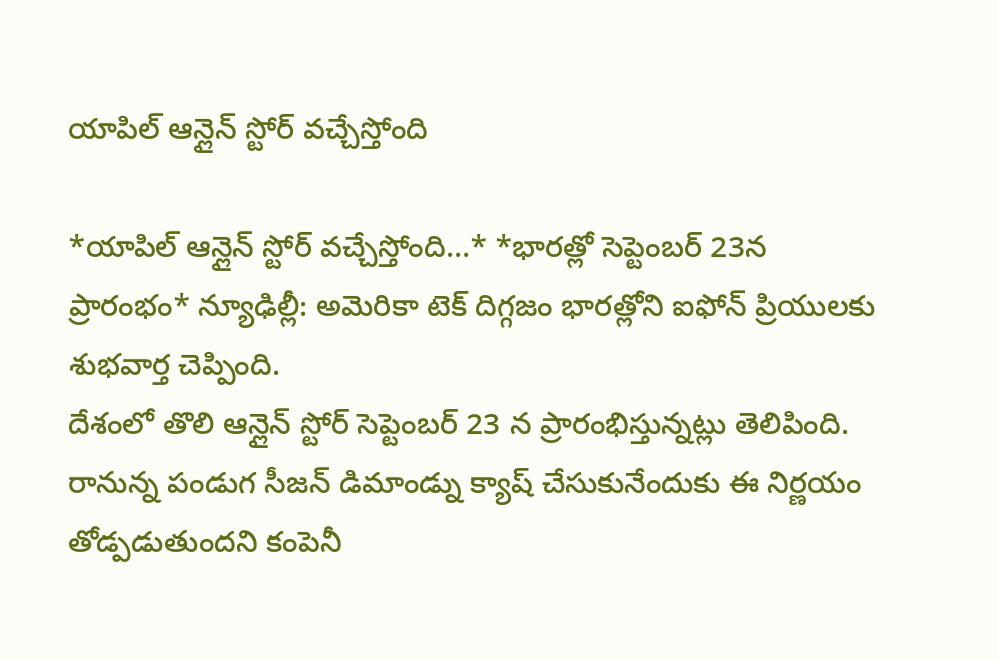యాపిల్ ఆన్లైన్ స్టోర్ వచ్చేస్తోంది

*యాపిల్ ఆన్లైన్ స్టోర్ వచ్చేస్తోంది…* *భారత్లో సెప్టెంబర్ 23న ప్రారంభం* న్యూఢిల్లీ: అమెరికా టెక్ దిగ్గజం భారత్లోని ఐఫోన్ ప్రియులకు శుభవార్త చెప్పింది.
దేశంలో తొలి ఆన్లైన్ స్టోర్ సెప్టెంబర్ 23 న ప్రారంభిస్తున్నట్లు తెలిపింది. రానున్న పండుగ సీజన్ డిమాండ్ను క్యాష్ చేసుకునేందుకు ఈ నిర్ణయం తోడ్పడుతుందని కంపెనీ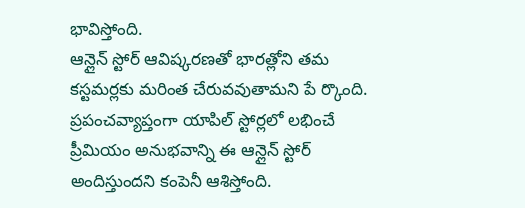భావిస్తోంది.
ఆన్లైన్ స్టోర్ ఆవిష్కరణతో భారత్లోని తమ కస్టమర్లకు మరింత చేరువవుతామని పే ర్కొంది. ప్రపంచవ్యాప్తంగా యాపిల్ స్టోర్లలో లభించే ప్రీమియం అనుభవాన్ని ఈ ఆన్లైన్ స్టోర్ అందిస్తుందని కంపెనీ ఆశిస్తోంది.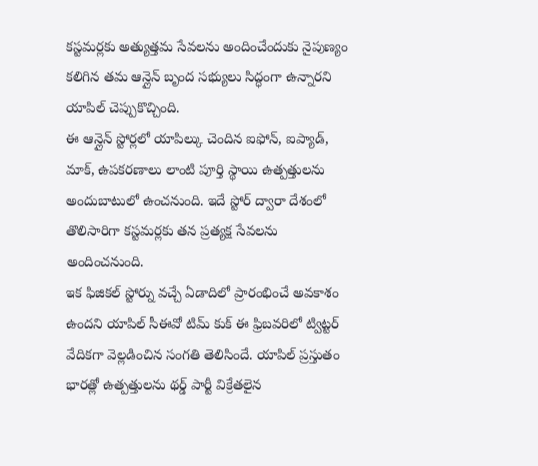కస్టమర్లకు అత్యుత్తమ సేవలను అందించేందుకు నైపుణ్యం కలిగిన తమ ఆన్లైన్ బృంద సభ్యులు సిద్ధంగా ఉన్నారని యాపిల్ చెప్పుకొచ్చింది.
ఈ ఆన్లైన్ స్టోర్లలో యాపిల్కు చెందిన ఐఫోన్, ఐప్యాడ్, మాక్, ఉపకరణాలు లాంటి పూర్తి స్థాయి ఉత్పత్తులను అందుబాటులో ఉంచనుంది. ఇదే స్టోర్ ద్వారా దేశంలో తొలిసారిగా కస్టమర్లకు తన ప్రత్యక్ష సేవలను అందించనుంది.
ఇక ఫిజికల్ స్టోర్ను వచ్చే ఏడాదిలో ప్రారంభించే అవకాశం ఉందని యాపిల్ సీఈవో టిమ్ కుక్ ఈ ఫ్రిబవరిలో ట్విట్టర్ వేదికగా వెల్లడించిన సంగతి తెలిసిందే. యాపిల్ ప్రస్తుతం భారత్లో ఉత్పత్తులను థర్డ్ పార్టీ విక్రేతలైన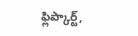ఫ్లిప్కార్ట్,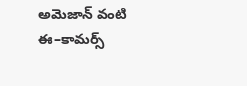అమెజాన్ వంటి ఈ–కామర్స్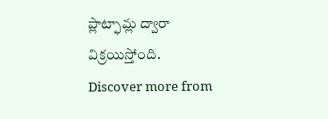ప్లాట్ఫామ్ల ద్వారా విక్రయిస్తోంది.
Discover more from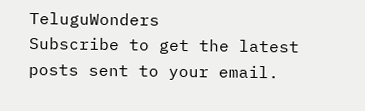TeluguWonders
Subscribe to get the latest posts sent to your email.